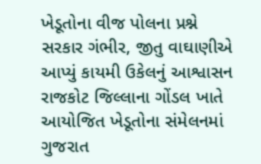ખેડૂતોના વીજ પોલના પ્રશ્ને સરકાર ગંભીર, જીતુ વાઘાણીએ આપ્યું કાયમી ઉકેલનું આશ્વાસન
રાજકોટ જિલ્લાના ગોંડલ ખાતે આયોજિત ખેડૂતોના સંમેલનમાં ગુજરાત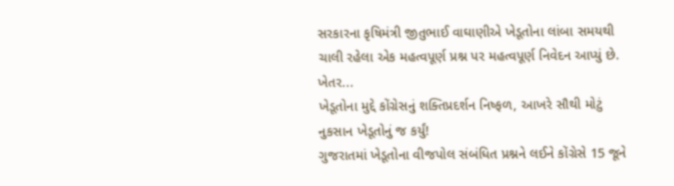સરકારના કૃષિમંત્રી જીતુભાઈ વાઘાણીએ ખેડૂતોના લાંબા સમયથી ચાલી રહેલા એક મહત્વપૂર્ણ પ્રશ્ન પર મહત્વપૂર્ણ નિવેદન આપ્યું છે. ખેતર...
ખેડૂતોના મુદ્દે કોંગ્રેસનું શક્તિપ્રદર્શન નિષ્ફળ, આખરે સૌથી મોટું નુકસાન ખેડૂતોનું જ કર્યું!
ગુજરાતમાં ખેડૂતોના વીજપોલ સંબંધિત પ્રશ્નને લઈને કોંગ્રેસે 15 જૂને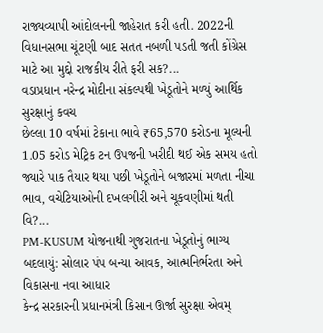રાજ્યવ્યાપી આંદોલનની જાહેરાત કરી હતી. 2022ની વિધાનસભા ચૂંટણી બાદ સતત નબળી પડતી જતી કોંગ્રેસ માટે આ મુદ્દો રાજકીય રીતે ફરી સક?...
વડાપ્રધાન નરેન્દ્ર મોદીના સંકલ્પથી ખેડૂતોને મળ્યું આર્થિક સુરક્ષાનું કવચ
છેલ્લા 10 વર્ષમાં ટેકાના ભાવે ₹65,570 કરોડના મૂલ્યની 1.05 કરોડ મેટ્રિક ટન ઉપજની ખરીદી થઈ એક સમય હતો જ્યારે પાક તૈયાર થયા પછી ખેડૂતોને બજારમાં મળતા નીચા ભાવ, વચેટિયાઓની દખલગીરી અને ચૂકવણીમાં થતી વિ?...
PM-KUSUM યોજનાથી ગુજરાતના ખેડૂતોનું ભાગ્ય બદલાયું: સોલાર પંપ બન્યા આવક, આત્મનિર્ભરતા અને વિકાસના નવા આધાર
કેન્દ્ર સરકારની પ્રધાનમંત્રી કિસાન ઊર્જા સુરક્ષા એવમ્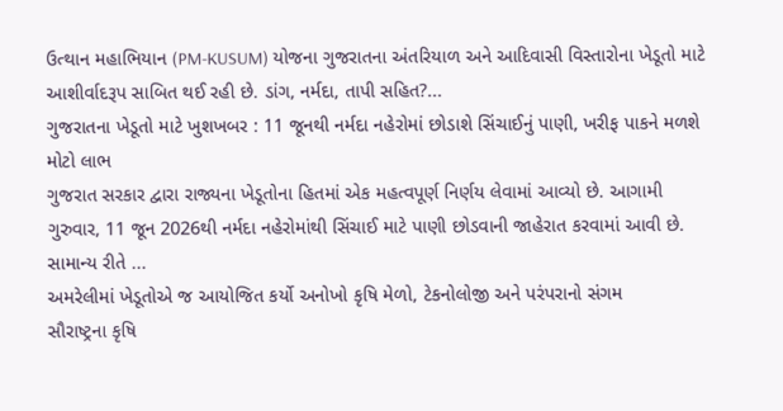ઉત્થાન મહાભિયાન (PM-KUSUM) યોજના ગુજરાતના અંતરિયાળ અને આદિવાસી વિસ્તારોના ખેડૂતો માટે આશીર્વાદરૂપ સાબિત થઈ રહી છે. ડાંગ, નર્મદા, તાપી સહિત?...
ગુજરાતના ખેડૂતો માટે ખુશખબર : 11 જૂનથી નર્મદા નહેરોમાં છોડાશે સિંચાઈનું પાણી, ખરીફ પાકને મળશે મોટો લાભ
ગુજરાત સરકાર દ્વારા રાજ્યના ખેડૂતોના હિતમાં એક મહત્વપૂર્ણ નિર્ણય લેવામાં આવ્યો છે. આગામી ગુરુવાર, 11 જૂન 2026થી નર્મદા નહેરોમાંથી સિંચાઈ માટે પાણી છોડવાની જાહેરાત કરવામાં આવી છે. સામાન્ય રીતે ...
અમરેલીમાં ખેડૂતોએ જ આયોજિત કર્યો અનોખો કૃષિ મેળો, ટેકનોલોજી અને પરંપરાનો સંગમ
સૌરાષ્ટ્રના કૃષિ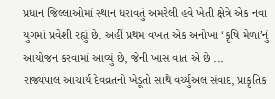પ્રધાન જિલ્લાઓમાં સ્થાન ધરાવતું અમરેલી હવે ખેતી ક્ષેત્રે એક નવા યુગમાં પ્રવેશી રહ્યું છે. અહીં પ્રથમ વખત એક અનોખા ‘કૃષિ મેળા’નું આયોજન કરવામાં આવ્યું છે, જેની ખાસ વાત એ છે ...
રાજ્યપાલ આચાર્ય દેવવ્રતનો ખેડૂતો સાથે વર્ચ્યુઅલ સંવાદ, પ્રાકૃતિક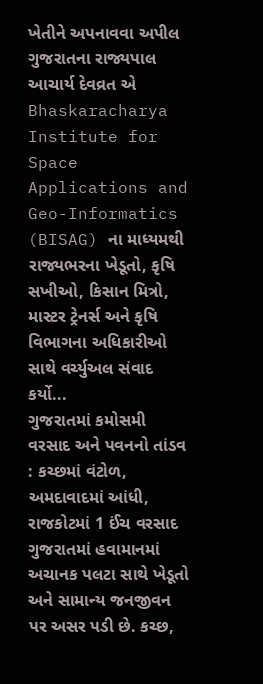ખેતીને અપનાવવા અપીલ
ગુજરાતના રાજ્યપાલ આચાર્ય દેવવ્રત એ Bhaskaracharya Institute for Space Applications and Geo-Informatics (BISAG) ના માધ્યમથી રાજ્યભરના ખેડૂતો, કૃષિ સખીઓ, કિસાન મિત્રો, માસ્ટર ટ્રેનર્સ અને કૃષિ વિભાગના અધિકારીઓ સાથે વર્ચ્યુઅલ સંવાદ કર્યો...
ગુજરાતમાં કમોસમી વરસાદ અને પવનનો તાંડવ : કચ્છમાં વંટોળ, અમદાવાદમાં આંધી, રાજકોટમાં 1 ઈંચ વરસાદ
ગુજરાતમાં હવામાનમાં અચાનક પલટા સાથે ખેડૂતો અને સામાન્ય જનજીવન પર અસર પડી છે. કચ્છ,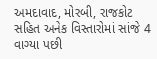અમદાવાદ, મોરબી, રાજકોટ સહિત અનેક વિસ્તારોમાં સાંજે 4 વાગ્યા પછી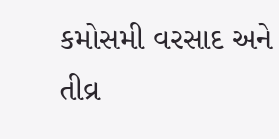કમોસમી વરસાદ અને તીવ્ર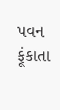પવન ફૂંકાતા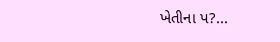ખેતીના પ?...